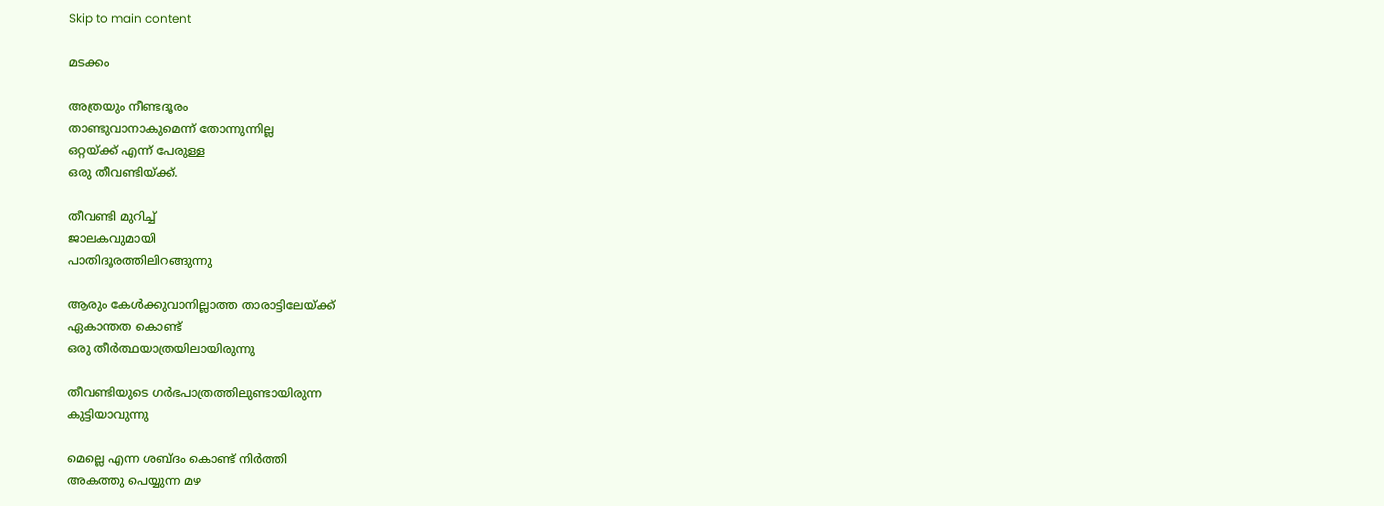Skip to main content

മടക്കം

അത്രയും നീണ്ടദൂരം
താണ്ടുവാനാകുമെന്ന് തോന്നുന്നില്ല
ഒറ്റയ്ക്ക് എന്ന് പേരുള്ള
ഒരു തീവണ്ടിയ്ക്ക്.

തീവണ്ടി മുറിച്ച്
ജാലകവുമായി
പാതിദൂരത്തിലിറങ്ങുന്നു

ആരും കേൾക്കുവാനില്ലാത്ത താരാട്ടിലേയ്ക്ക്
ഏകാന്തത കൊണ്ട്
ഒരു തീർത്ഥയാത്രയിലായിരുന്നു

തീവണ്ടിയുടെ ഗർഭപാത്രത്തിലുണ്ടായിരുന്ന
കുട്ടിയാവുന്നു

മെല്ലെ എന്ന ശബ്ദം കൊണ്ട് നിർത്തി
അകത്തു പെയ്യുന്ന മഴ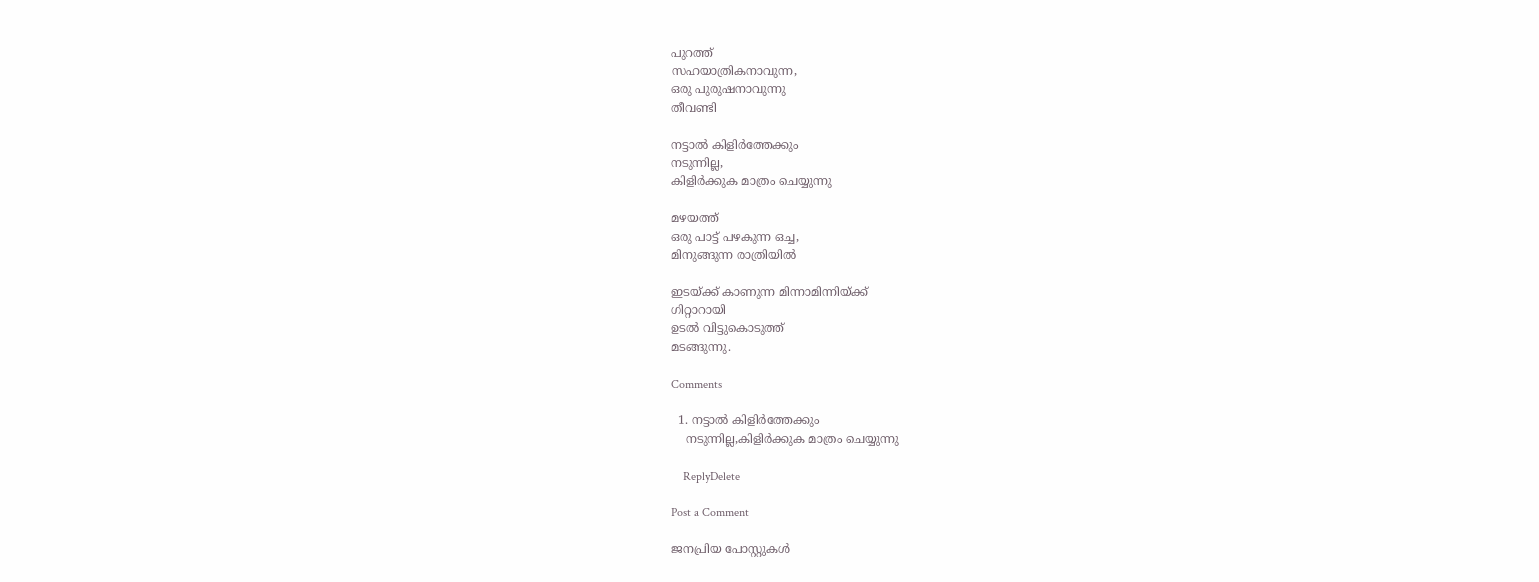പുറത്ത്
സഹയാത്രികനാവുന്ന,
ഒരു പുരുഷനാവുന്നു
തീവണ്ടി

നട്ടാൽ കിളിർത്തേക്കും
നടുന്നില്ല,
കിളിർക്കുക മാത്രം ചെയ്യുന്നു

മഴയത്ത്
ഒരു പാട്ട് പഴകുന്ന ഒച്ച,
മിനുങ്ങുന്ന രാത്രിയിൽ

ഇടയ്ക്ക് കാണുന്ന മിന്നാമിന്നിയ്ക്ക്
ഗിറ്റാറായി
ഉടൽ വിട്ടുകൊടുത്ത്
മടങ്ങുന്നു.

Comments

  1. നട്ടാൽ കിളിർത്തേക്കും
    നടുന്നില്ല,കിളിർക്കുക മാത്രം ചെയ്യുന്നു

    ReplyDelete

Post a Comment

ജനപ്രിയ പോസ്റ്റുകൾ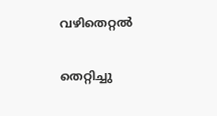വഴിതെറ്റൽ

തെറ്റിച്ചു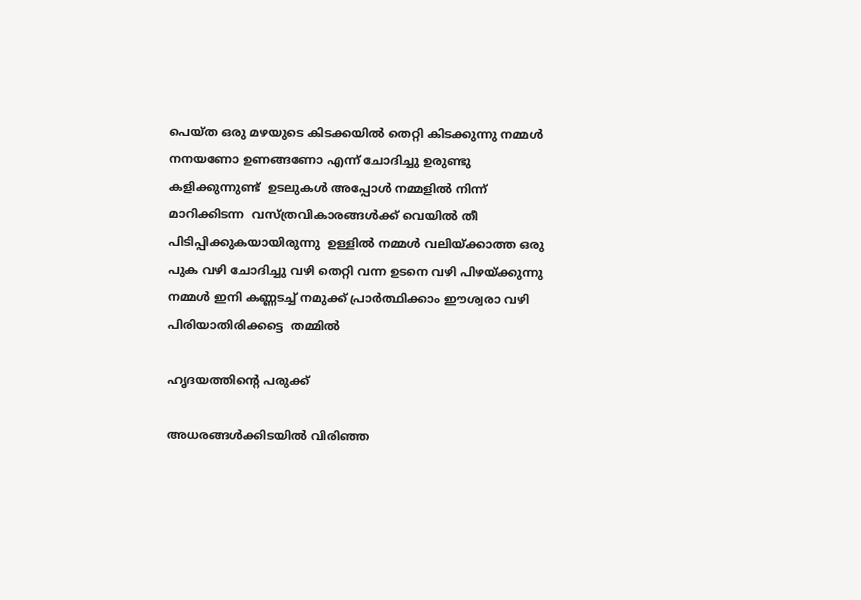പെയ്ത ഒരു മഴയുടെ കിടക്കയിൽ തെറ്റി കിടക്കുന്നു നമ്മൾ നനയണോ ഉണങ്ങണോ എന്ന് ചോദിച്ചു ഉരുണ്ടു കളിക്കുന്നുണ്ട്  ഉടലുകൾ അപ്പോൾ നമ്മളിൽ നിന്ന് മാറിക്കിടന്ന  വസ്ത്രവികാരങ്ങൾക്ക് വെയിൽ തീ  പിടിപ്പിക്കുകയായിരുന്നു  ഉള്ളിൽ നമ്മൾ വലിയ്ക്കാത്ത ഒരു പുക വഴി ചോദിച്ചു വഴി തെറ്റി വന്ന ഉടനെ വഴി പിഴയ്ക്കുന്നു നമ്മൾ ഇനി കണ്ണടച്ച് നമുക്ക് പ്രാർത്ഥിക്കാം ഈശ്വരാ വഴി പിരിയാതിരിക്കട്ടെ  തമ്മിൽ

ഹൃദയത്തിന്റെ പരുക്ക്

അധരങ്ങൾക്കിടയിൽ വിരിഞ്ഞ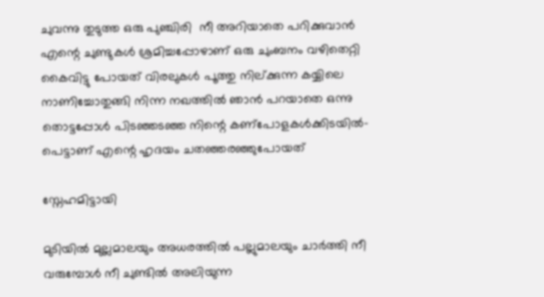ചുവന്നു തുടുത്ത ഒരു പുഞ്ചിരി  നീ അറിയാതെ പറിക്കുവാൻ എന്റെ ചുണ്ടുകൾ ശ്രമിച്ചപ്പോഴാണ് ഒരു ചുംബനം വഴിതെറ്റി കൈവിട്ടു പോയത് വിരലുകൾ പൂത്തു നില്ക്കുന്ന കയ്യിലെ നാണിച്ചോതുങ്ങി നിന്ന നഖത്തിൽ ഞാൻ പറയാതെ ഒന്നു തൊട്ടപ്പോൾ പിടഞ്ഞടഞ്ഞ നിന്റെ കണ്പോളകൾക്കിടയിൽ- പെട്ടാണ് എന്റെ ഹൃദയം ചതഞ്ഞരഞ്ഞുപോയത്

സ്നേഹമിട്ടായി

മുടിയിൽ മുല്ലമാലയും അധരത്തിൽ പല്ലുമാലയും ചാർത്തി നീ വരുമ്പോൾ നീ ചുണ്ടിൽ അലിയുന്ന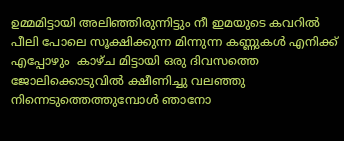ഉമ്മമിട്ടായി അലിഞ്ഞിരുന്നിട്ടും നീ ഇമയുടെ കവറിൽ പീലി പോലെ സൂക്ഷിക്കുന്ന മിന്നുന്ന കണ്ണുകൾ എനിക്ക് എപ്പോഴും  കാഴ്ച മിട്ടായി ഒരു ദിവസത്തെ ജോലിക്കൊടുവിൽ ക്ഷീണിച്ചു വലഞ്ഞു നിന്നെടുത്തെത്തുമ്പോൾ ഞാനോ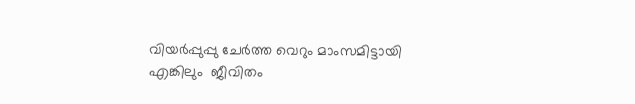വിയർപ്പുപ്പു ചേർത്ത വെറും മാംസമിട്ടായി എങ്കിലും  ജീവിതം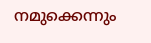നമുക്കെന്നും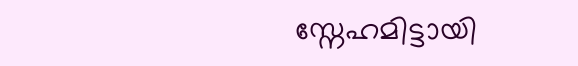സ്നേഹമിട്ടായി